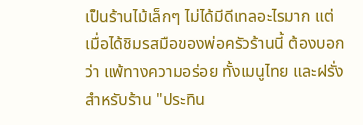เป็นร้านไม้เล็กๆ ไม่ได้มีดีเทลอะไรมาก แต่เมื่อได้ชิมรสมือของพ่อครัวร้านนี้ ต้องบอกว่า แพ้ทางความอร่อย ทั้งเมนูไทย และฝรั่ง สำหรับร้าน "ประทิน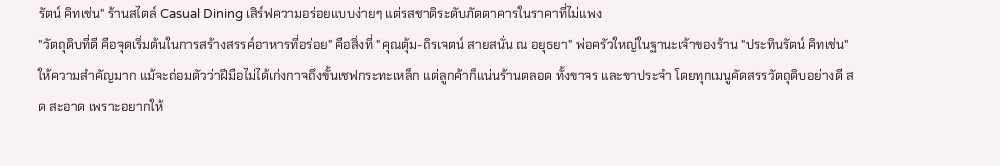รัตน์ คิทเช่น" ร้านสไตล์ Casual Dining เสิร์ฟความอร่อยแบบง่ายๆ แต่รสชาติระดับภัตตาคารในราคาที่ไม่แพง
"วัตถุดิบที่ดี คือจุดเริ่มต้นในการสร้างสรรค์อาหารที่อร่อย" คือสิ่งที่ "คุณตุ้ม-ถิรเจตน์ สายสนั่น ณ อยุธยา" พ่อครัวใหญ่ในฐานะเจ้าของร้าน "ประทินรัตน์ คิทเช่น" ให้ความสำคัญมาก แม้จะถ่อมตัวว่าฝีมือไม่ได้เก่งกาจถึงขั้นเชฟกระทะเหล็ก แต่ลูกค้าก็แน่นร้านตลอด ทั้งขาจร และขาประจำ โดยทุกเมนูคัดสรรวัตถุดิบอย่างดี สด สะอาด เพราะอยากให้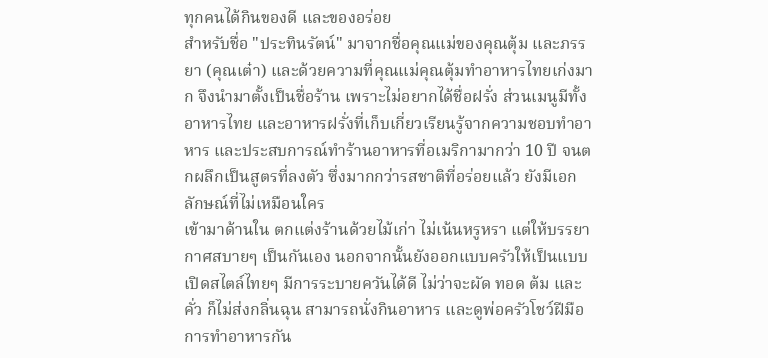ทุกคนได้กินของดี และของอร่อย
สำหรับชื่อ "ประทินรัตน์" มาจากชื่อคุณแม่ของคุณตุ้ม และภรรยา (คุณเต๋า) และด้วยความที่คุณแม่คุณตุ้มทำอาหารไทยเก่งมาก จึงนำมาตั้งเป็นชื่อร้าน เพราะไม่อยากได้ชื่อฝรั่ง ส่วนเมนูมีทั้งอาหารไทย และอาหารฝรั่งที่เก็บเกี่ยวเรียนรู้จากความชอบทำอาหาร และประสบการณ์ทำร้านอาหารที่อเมริกามากว่า 10 ปี จนตกผลึกเป็นสูตรที่ลงตัว ซึ่งมากกว่ารสชาติที่อร่อยแล้ว ยังมีเอกลักษณ์ที่ไม่เหมือนใคร
เข้ามาด้านใน ตกแต่งร้านด้วยไม้เก่า ไม่เน้นหรูหรา แต่ให้บรรยากาศสบายๆ เป็นกันเอง นอกจากนั้นยังออกแบบครัวให้เป็นแบบเปิดสไตล์ไทยๆ มีการระบายควันได้ดี ไม่ว่าจะผัด ทอด ต้ม และคั่ว ก็ไม่ส่งกลิ่นฉุน สามารถนั่งกินอาหาร และดูพ่อครัวโชว์ฝีมือการทำอาหารกัน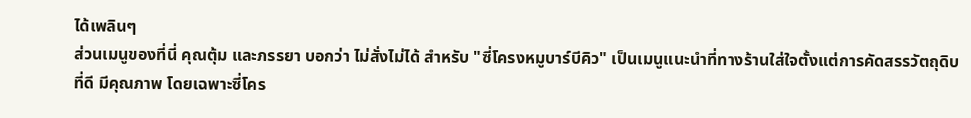ได้เพลินๆ
ส่วนเมนูของที่นี่ คุณตุ้ม และภรรยา บอกว่า ไม่สั่งไม่ได้ สำหรับ "ซี่โครงหมูบาร์บีคิว" เป็นเมนูแนะนำที่ทางร้านใส่ใจตั้งแต่การคัดสรรวัตถุดิบที่ดี มีคุณภาพ โดยเฉพาะซี่โคร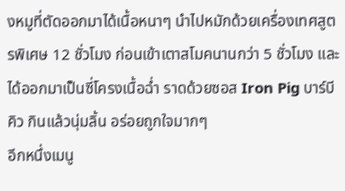งหมูที่ตัดออกมาได้เนื้อหนาๆ นำไปหมักด้วยเครื่องเทศสูตรพิเศษ 12 ชั่วโมง ก่อนเข้าเตาสโมคนานกว่า 5 ชั่วโมง และได้ออกมาเป็นซี่โครงเนื้อฉ่ำ ราดด้วยซอส Iron Pig บาร์บีคิว กินแล้วนุ่มลิ้น อร่อยถูกใจมากๆ
อีกหนึ่งเมนู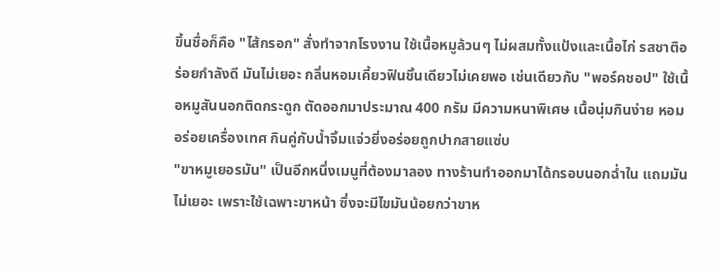ขึ้นชื่อก็คือ "ไส้กรอก" สั่งทำจากโรงงาน ใช้เนื้อหมูล้วนๆ ไม่ผสมทั้งแป้งและเนื้อไก่ รสชาติอร่อยกำลังดี มันไม่เยอะ กลิ่นหอมเคี้ยวฟินชิ้นเดียวไม่เคยพอ เช่นเดียวกับ "พอร์คชอป" ใช้เนื้อหมูสันนอกติดกระดูก ตัดออกมาประมาณ 400 กรัม มีความหนาพิเศษ เนื้อนุ่มกินง่าย หอมอร่อยเครื่องเทศ กินคู่กับน้ำจิ้มแจ่วยิ่งอร่อยถูกปากสายแซ่บ
"ขาหมูเยอรมัน" เป็นอีกหนึ่งเมนูที่ต้องมาลอง ทางร้านทำออกมาได้กรอบนอกฉ่ำใน แถมมันไม่เยอะ เพราะใช้เฉพาะขาหน้า ซึ่งจะมีไขมันน้อยกว่าขาห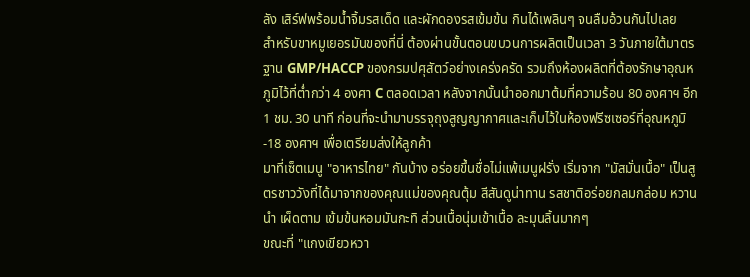ลัง เสิร์ฟพร้อมน้ำจิ้มรสเด็ด และผักดองรสเข้มข้น กินได้เพลินๆ จนลืมอ้วนกันไปเลย
สำหรับขาหมูเยอรมันของที่นี่ ต้องผ่านขั้นตอนขบวนการผลิตเป็นเวลา 3 วันภายใต้มาตรฐาน GMP/HACCP ของกรมปศุสัตว์อย่างเคร่งครัด รวมถึงห้องผลิตที่ต้องรักษาอุณหภูมิไว้ที่ต่ำกว่า 4 องศา C ตลอดเวลา หลังจากนั้นนำออกมาต้มที่ความร้อน 80 องศาฯ อีก 1 ชม. 30 นาที ก่อนที่จะนำมาบรรจุถุงสูญญากาศและเก็บไว้ในห้องฟรีซเซอร์ที่อุณหภูมิ -18 องศาฯ เพื่อเตรียมส่งให้ลูกค้า
มาที่เซ็ตเมนู "อาหารไทย" กันบ้าง อร่อยขึ้นชื่อไม่แพ้เมนูฝรั่ง เริ่มจาก "มัสมั่นเนื้อ" เป็นสูตรชาววังที่ได้มาจากของคุณแม่ของคุณตุ้ม สีสันดูน่าทาน รสชาติอร่อยกลมกล่อม หวานนำ เผ็ดตาม เข้มข้นหอมมันกะทิ ส่วนเนื้อนุ่มเข้าเนื้อ ละมุนลิ้นมากๆ
ขณะที่ "แกงเขียวหวา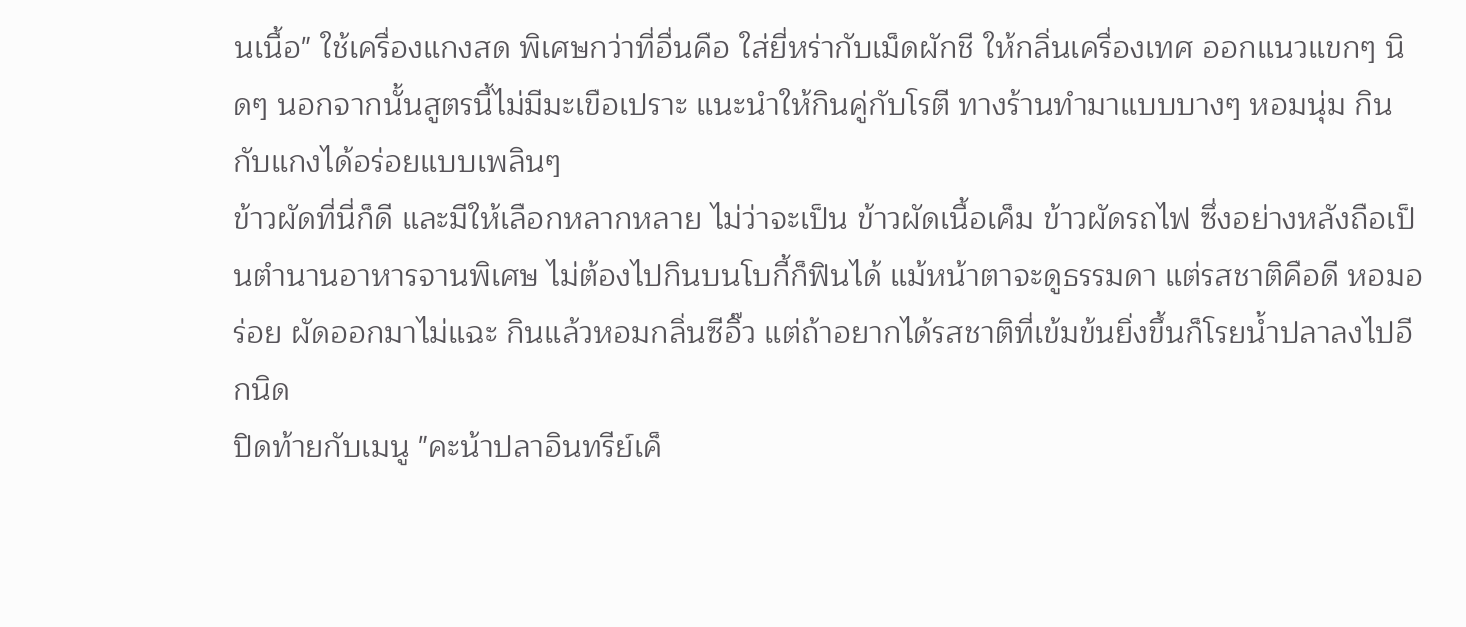นเนื้อ" ใช้เครื่องแกงสด พิเศษกว่าที่อื่นคือ ใส่ยี่หร่ากับเม็ดผักชี ให้กลิ่นเครื่องเทศ ออกแนวแขกๆ นิดๆ นอกจากนั้นสูตรนี้ไม่มีมะเขือเปราะ แนะนำให้กินคู่กับโรตี ทางร้านทำมาแบบบางๆ หอมนุ่ม กินกับแกงได้อร่อยแบบเพลินๆ
ข้าวผัดที่นี่ก็ดี และมีให้เลือกหลากหลาย ไม่ว่าจะเป็น ข้าวผัดเนื้อเค็ม ข้าวผัดรถไฟ ซึ่งอย่างหลังถือเป็นตำนานอาหารจานพิเศษ ไม่ต้องไปกินบนโบกี้ก็ฟินได้ แม้หน้าตาจะดูธรรมดา แต่รสชาติคือดี หอมอร่อย ผัดออกมาไม่แฉะ กินแล้วหอมกลิ่นซีอิ๊ว แต่ถ้าอยากได้รสชาติที่เข้มข้นยิ่งขึ้นก็โรยน้ำปลาลงไปอีกนิด
ปิดท้ายกับเมนู "คะน้าปลาอินทรีย์เค็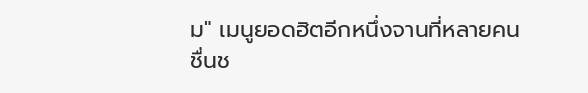ม" เมนูยอดฮิตอีกหนึ่งจานที่หลายคนชื่นช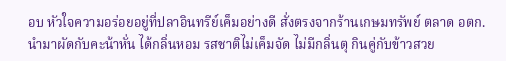อบ หัวใจความอร่อยอยู่ที่ปลาอินทรีย์เค็มอย่างดี สั่งตรงจากร้านเกษมทรัพย์ ตลาด อตก. นำมาผัดกับคะน้าหั่น ได้กลิ่นหอม รสชาติไม่เค็มจัด ไม่มีกลิ่นตุ กินคู่กับข้าวสวย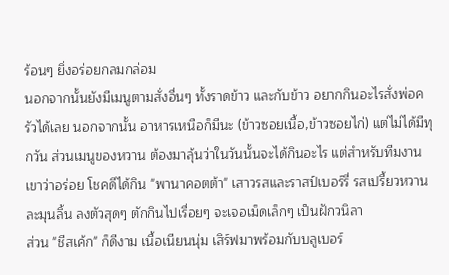ร้อนๆ ยิ่งอร่อยกลมกล่อม
นอกจากนั้นยังมีเมนูตามสั่งอื่นๆ ทั้งราดข้าว และกับข้าว อยากกินอะไรสั่งพ่อครัวได้เลย นอกจากนั้น อาหารเหนือก็มีนะ (ข้าวซอยเนื้อ,ข้าวซอยไก่) แต่ไม่ได้มีทุกวัน ส่วนเมนูของหวาน ต้องมาลุ้นว่าในวันนั้นจะได้กินอะไร แต่สำหรับทีมงานเขาว่าอร่อย โชคดีได้กิน "พานาคอตต้า" เสาวรสและราสป์เบอร์รี่ รสเปรี้ยวหวานละมุนลิ้น ลงตัวสุดๆ ตักกินไปเรื่อยๆ จะเจอเม็ดเล็กๆ เป็นฝักวนิลา
ส่วน "ชีสเค้ก" ก็ดีงาม เนื้อเนียนนุ่ม เสิร์ฟมาพร้อมกับบลูเบอร์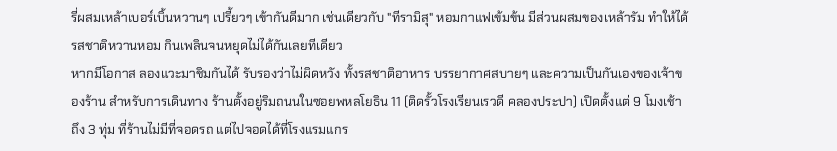รี่ผสมเหล้าเบอร์เบิ้นหวานๆ เปรี้ยวๆ เข้ากันดีมาก เช่นเดียวกับ "ทีรามิสุ" หอมกาแฟเข้มข้น มีส่วนผสมของเหล้ารัม ทำให้ได้รสชาติหวานหอม กินเพลินจนหยุดไม่ได้กันเลยทีเดียว
หากมีโอกาส ลองแวะมาชิมกันได้ รับรองว่าไม่ผิดหวัง ทั้งรสชาติอาหาร บรรยากาศสบายๆ และความเป็นกันเองของเจ้าของร้าน สำหรับการเดินทาง ร้านตั้งอยู่ริมถนนในซอยพหลโยธิน 11 (ติดรั้วโรงเรียนเรวดี คลองประปา) เปิดตั้งแต่ 9 โมงเช้าถึง 3 ทุ่ม ที่ร้านไม่มีที่จอดรถ แต่ไปจอดได้ที่โรงแรมแกร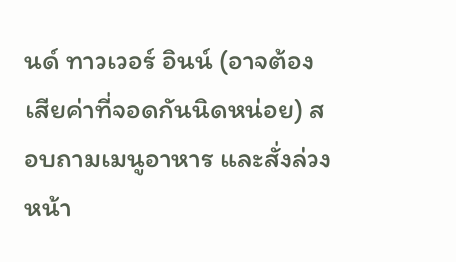นด์ ทาวเวอร์ อินน์ (อาจต้องเสียค่าที่จอดกันนิดหน่อย) สอบถามเมนูอาหาร และสั่งล่วงหน้า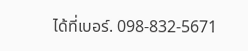ได้ที่เบอร์. 098-832-5671